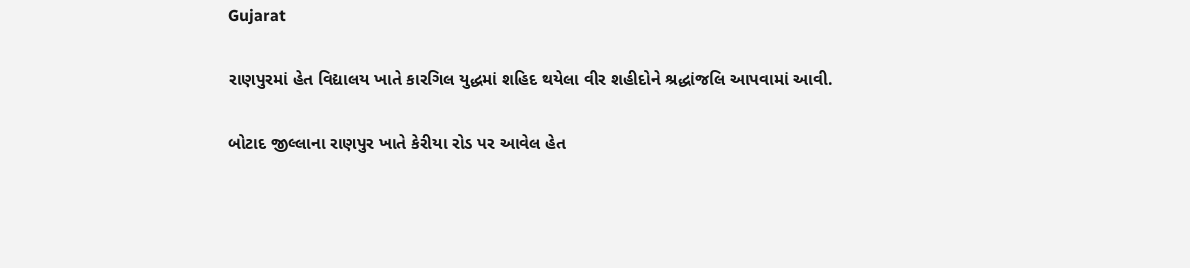Gujarat

રાણપુરમાં હેત વિદ્યાલય ખાતે કારગિલ યુદ્ધમાં શહિદ થયેલા વીર શહીદોને શ્રદ્ધાંજલિ આપવામાં આવી.

બોટાદ જીલ્લાના રાણપુર ખાતે કેરીયા રોડ પર આવેલ હેત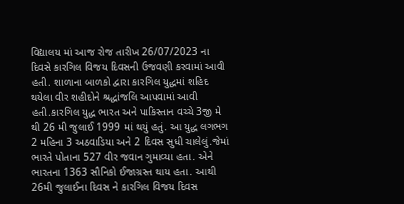વિદ્યાલય માં આજ રોજ તારીખ 26/07/2023 ના દિવસે કારગિલ વિજય દિવસની ઉજવણી કરવામાં આવી હતી. શાળાના બાળકો દ્વારા કારગિલ યુદ્ધમાં શહિદ થયેલા વીર શહીદોને શ્રદ્ધાંજલિ આપવામાં આવી હતી.કારગિલ યુદ્ધ ભારત અને પાકિસ્તાન વચ્ચે 3જી મે થી 26 મી જુલાઈ 1999 માં થયું હતું. આ યુદ્ધ લગભગ 2 મહિના 3 અઠવાડિયા અને 2 દિવસ સુધી ચાલેલું.જેમાં ભારતે પોતાના 527 વીર જવાન ગુમાવ્યા હતા. એને ભારતના 1363 સૌનિકો ઈજાગ્રસ્ત થાય હતા. આથી 26મી જુલાઈના દિવસ ને કારગિલ વિજય દિવસ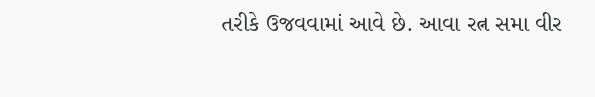તરીકે ઉજવવામાં આવે છે. આવા રત્ન સમા વીર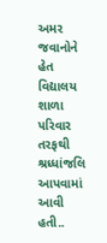અમર જવાનોને હેત વિદ્યાલય શાળા પરિવાર તરફથી શ્રધ્ધાંજલિ આપવામાં આવી હતી..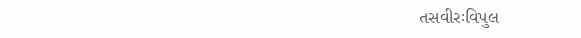તસવીરઃવિપુલ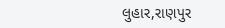લુહાર,રાણપુર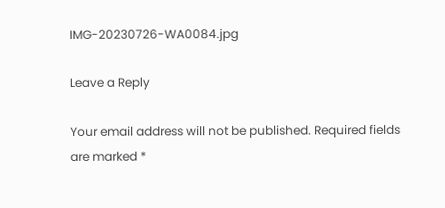IMG-20230726-WA0084.jpg

Leave a Reply

Your email address will not be published. Required fields are marked *